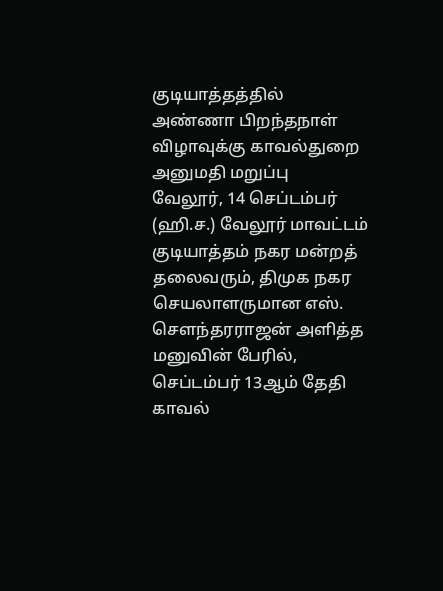குடியாத்தத்தில் அண்ணா பிறந்தநாள் விழாவுக்கு காவல்துறை அனுமதி மறுப்பு
வேலூர், 14 செப்டம்பர் (ஹி.ச.) வேலூர் மாவட்டம் குடியாத்தம் நகர மன்றத் தலைவரும், திமுக நகர செயலாளருமான எஸ். சௌந்தரராஜன் அளித்த மனுவின் பேரில், செப்டம்பர் 13ஆம் தேதி காவல்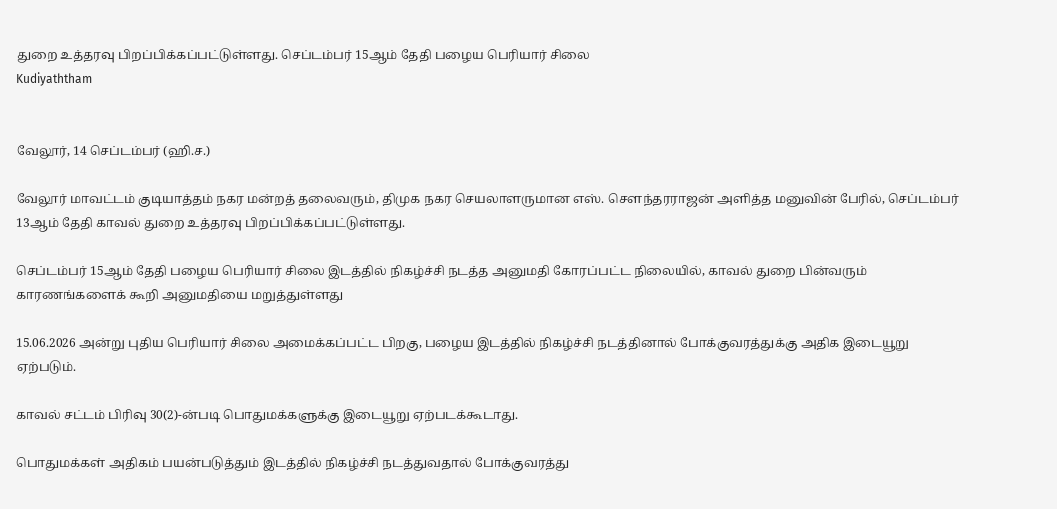துறை உத்தரவு பிறப்பிக்கப்பட்டுள்ளது. செப்டம்பர் 15ஆம் தேதி பழைய பெரியார் சிலை
Kudiyaththam


வேலூர், 14 செப்டம்பர் (ஹி.ச.)

வேலூர் மாவட்டம் குடியாத்தம் நகர மன்றத் தலைவரும், திமுக நகர செயலாளருமான எஸ். சௌந்தரராஜன் அளித்த மனுவின் பேரில், செப்டம்பர் 13ஆம் தேதி காவல் துறை உத்தரவு பிறப்பிக்கப்பட்டுள்ளது.

செப்டம்பர் 15ஆம் தேதி பழைய பெரியார் சிலை இடத்தில் நிகழ்ச்சி நடத்த அனுமதி கோரப்பட்ட நிலையில், காவல் துறை பின்வரும் காரணங்களைக் கூறி அனுமதியை மறுத்துள்ளது

15.06.2026 அன்று புதிய பெரியார் சிலை அமைக்கப்பட்ட பிறகு, பழைய இடத்தில் நிகழ்ச்சி நடத்தினால் போக்குவரத்துக்கு அதிக இடையூறு ஏற்படும்.

காவல் சட்டம் பிரிவு 30(2)-ன்படி பொதுமக்களுக்கு இடையூறு ஏற்படக்கூடாது.

பொதுமக்கள் அதிகம் பயன்படுத்தும் இடத்தில் நிகழ்ச்சி நடத்துவதால் போக்குவரத்து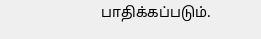பாதிக்கப்படும்.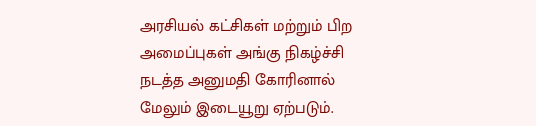அரசியல் கட்சிகள் மற்றும் பிற அமைப்புகள் அங்கு நிகழ்ச்சி நடத்த அனுமதி கோரினால் மேலும் இடையூறு ஏற்படும்.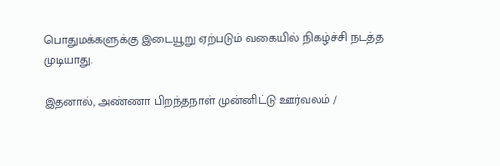பொதுமக்களுக்கு இடையூறு ஏற்படும் வகையில் நிகழ்ச்சி நடத்த முடியாது.

இதனால், அண்ணா பிறந்தநாள் முன்னிட்டு ஊர்வலம் /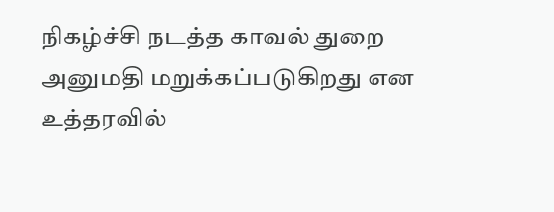நிகழ்ச்சி நடத்த காவல் துறை அனுமதி மறுக்கப்படுகிறது என உத்தரவில்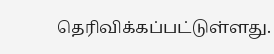தெரிவிக்கப்பட்டுள்ளது.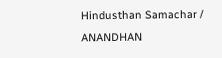Hindusthan Samachar / ANANDHAN